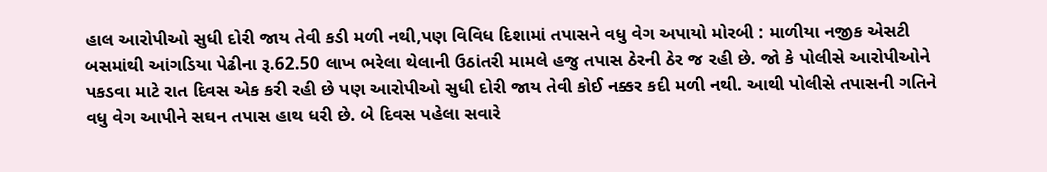હાલ આરોપીઓ સુધી દોરી જાય તેવી કડી મળી નથી,પણ વિવિધ દિશામાં તપાસને વધુ વેગ અપાયો મોરબી : માળીયા નજીક એસટી બસમાંથી આંગડિયા પેઢીના રૂ.62.50 લાખ ભરેલા થેલાની ઉઠાંતરી મામલે હજુ તપાસ ઠેરની ઠેર જ રહી છે. જો કે પોલીસે આરોપીઓને પકડવા માટે રાત દિવસ એક કરી રહી છે પણ આરોપીઓ સુધી દોરી જાય તેવી કોઈ નક્કર કદી મળી નથી. આથી પોલીસે તપાસની ગતિને વધુ વેગ આપીને સઘન તપાસ હાથ ધરી છે. બે દિવસ પહેલા સવારે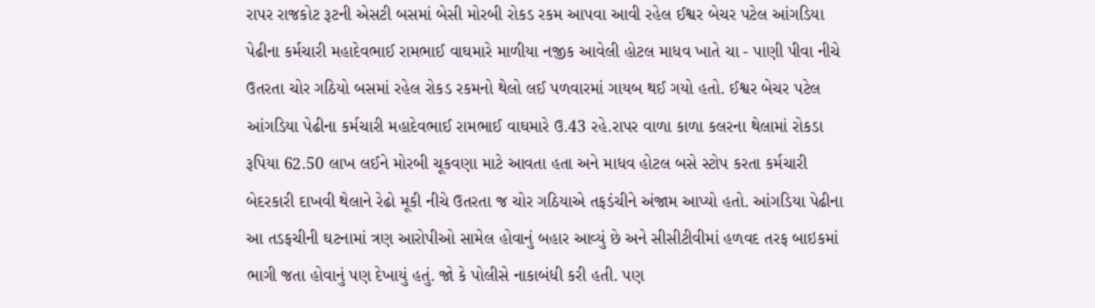રાપર રાજકોટ રૂટની એસટી બસમાં બેસી મોરબી રોકડ રકમ આપવા આવી રહેલ ઈશ્વર બેચર પટેલ આંગડિયા પેઢીના કર્મચારી મહાદેવભાઈ રામભાઈ વાઘમારે માળીયા નજીક આવેલી હોટલ માધવ ખાતે ચા - પાણી પીવા નીચે ઉતરતા ચોર ગઠિયો બસમાં રહેલ રોકડ રકમનો થેલો લઈ પળવારમાં ગાયબ થઈ ગયો હતો. ઈશ્વર બેચર પટેલ આંગડિયા પેઢીના કર્મચારી મહાદેવભાઈ રામભાઈ વાઘમારે ઉ.43 રહે.રાપર વાળા કાળા કલરના થેલામાં રોકડા રૂપિયા 62.50 લાખ લઈને મોરબી ચૂકવણા માટે આવતા હતા અને માધવ હોટલ બસે સ્ટોપ કરતા કર્મચારી બેદરકારી દાખવી થેલાને રેઢો મૂકી નીચે ઉતરતા જ ચોર ગઠિયાએ તફડંચીને અંજામ આપ્યો હતો. આંગડિયા પેઢીના આ તડફચીની ઘટનામાં ત્રણ આરોપીઓ સામેલ હોવાનું બહાર આવ્યું છે અને સીસીટીવીમાં હળવદ તરફ બાઇકમાં ભાગી જતા હોવાનું પણ દેખાયું હતું. જો કે પોલીસે નાકાબંધી કરી હતી. પણ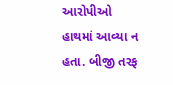આરોપીઓ હાથમાં આવ્યા ન હતા. બીજી તરફ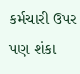કર્મચારી ઉપર પણ શંકા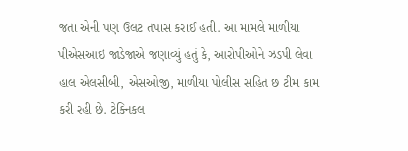જતા એની પણ ઉલટ તપાસ કરાઈ હતી. આ મામલે માળીયા પીએસઆઇ જાડેજાએ જણાવ્યું હતું કે, આરોપીઓને ઝડપી લેવા હાલ એલસીબી, એસઓજી, માળીયા પોલીસ સહિત છ ટીમ કામ કરી રહી છે. ટેક્નિકલ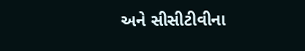અને સીસીટીવીના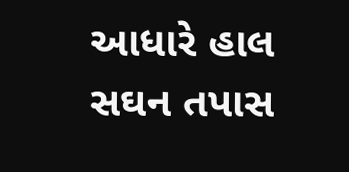આધારે હાલ સઘન તપાસ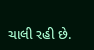ચાલી રહી છે.